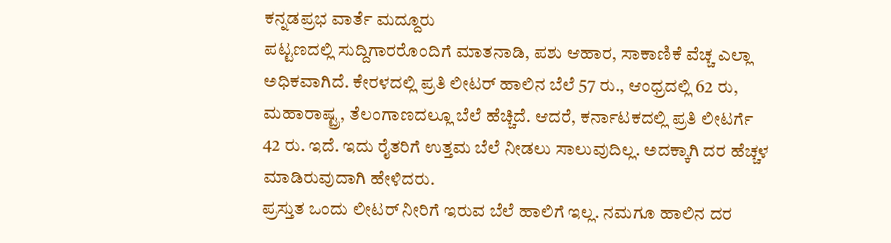ಕನ್ನಡಪ್ರಭ ವಾರ್ತೆ ಮದ್ದೂರು
ಪಟ್ಟಣದಲ್ಲಿ ಸುದ್ದಿಗಾರರೊಂದಿಗೆ ಮಾತನಾಡಿ, ಪಶು ಆಹಾರ, ಸಾಕಾಣಿಕೆ ವೆಚ್ಚ ಎಲ್ಲಾ ಅಧಿಕವಾಗಿದೆ. ಕೇರಳದಲ್ಲಿ ಪ್ರತಿ ಲೀಟರ್ ಹಾಲಿನ ಬೆಲೆ 57 ರು., ಆಂಧ್ರದಲ್ಲಿ 62 ರು, ಮಹಾರಾಷ್ಟ್ರ, ತೆಲಂಗಾಣದಲ್ಲೂ ಬೆಲೆ ಹೆಚ್ಚಿದೆ. ಆದರೆ, ಕರ್ನಾಟಕದಲ್ಲಿ ಪ್ರತಿ ಲೀಟರ್ಗೆ 42 ರು. ಇದೆ. ಇದು ರೈತರಿಗೆ ಉತ್ತಮ ಬೆಲೆ ನೀಡಲು ಸಾಲುವುದಿಲ್ಲ. ಅದಕ್ಕಾಗಿ ದರ ಹೆಚ್ಚಳ ಮಾಡಿರುವುದಾಗಿ ಹೇಳಿದರು.
ಪ್ರಸ್ತುತ ಒಂದು ಲೀಟರ್ ನೀರಿಗೆ ಇರುವ ಬೆಲೆ ಹಾಲಿಗೆ ಇಲ್ಲ. ನಮಗೂ ಹಾಲಿನ ದರ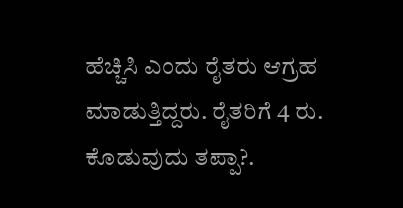ಹೆಚ್ಚಿಸಿ ಎಂದು ರೈತರು ಆಗ್ರಹ ಮಾಡುತ್ತಿದ್ದರು. ರೈತರಿಗೆ 4 ರು. ಕೊಡುವುದು ತಪ್ಪಾ?.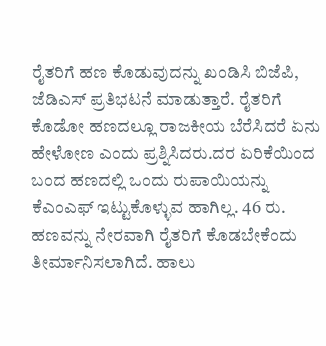ರೈತರಿಗೆ ಹಣ ಕೊಡುವುದನ್ನು ಖಂಡಿಸಿ ಬಿಜೆಪಿ, ಜೆಡಿಎಸ್ ಪ್ರತಿಭಟನೆ ಮಾಡುತ್ತಾರೆ. ರೈತರಿಗೆ ಕೊಡೋ ಹಣದಲ್ಲೂ ರಾಜಕೀಯ ಬೆರೆಸಿದರೆ ಏನು ಹೇಳೋಣ ಎಂದು ಪ್ರಶ್ನಿಸಿದರು.ದರ ಏರಿಕೆಯಿಂದ ಬಂದ ಹಣದಲ್ಲಿ ಒಂದು ರುಪಾಯಿಯನ್ನು ಕೆಎಂಎಫ್ ಇಟ್ಟುಕೊಳ್ಳುವ ಹಾಗಿಲ್ಲ. 46 ರು. ಹಣವನ್ನು ನೇರವಾಗಿ ರೈತರಿಗೆ ಕೊಡಬೇಕೆಂದು ತೀರ್ಮಾನಿಸಲಾಗಿದೆ. ಹಾಲು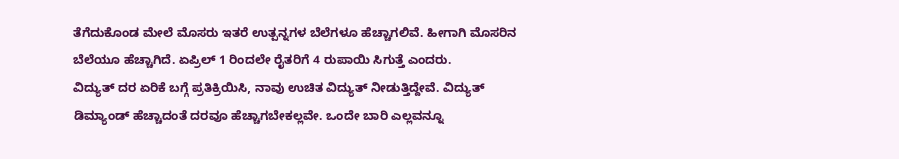ತೆಗೆದುಕೊಂಡ ಮೇಲೆ ಮೊಸರು ಇತರೆ ಉತ್ಪನ್ನಗಳ ಬೆಲೆಗಳೂ ಹೆಚ್ಚಾಗಲಿವೆ. ಹೀಗಾಗಿ ಮೊಸರಿನ ಬೆಲೆಯೂ ಹೆಚ್ಚಾಗಿದೆ. ಏಪ್ರಿಲ್ 1 ರಿಂದಲೇ ರೈತರಿಗೆ 4 ರುಪಾಯಿ ಸಿಗುತ್ತೆ ಎಂದರು.
ವಿದ್ಯುತ್ ದರ ಏರಿಕೆ ಬಗ್ಗೆ ಪ್ರತಿಕ್ರಿಯಿಸಿ, ನಾವು ಉಚಿತ ವಿದ್ಯುತ್ ನೀಡುತ್ತಿದ್ದೇವೆ. ವಿದ್ಯುತ್ ಡಿಮ್ಯಾಂಡ್ ಹೆಚ್ಚಾದಂತೆ ದರವೂ ಹೆಚ್ಚಾಗಬೇಕಲ್ಲವೇ. ಒಂದೇ ಬಾರಿ ಎಲ್ಲವನ್ನೂ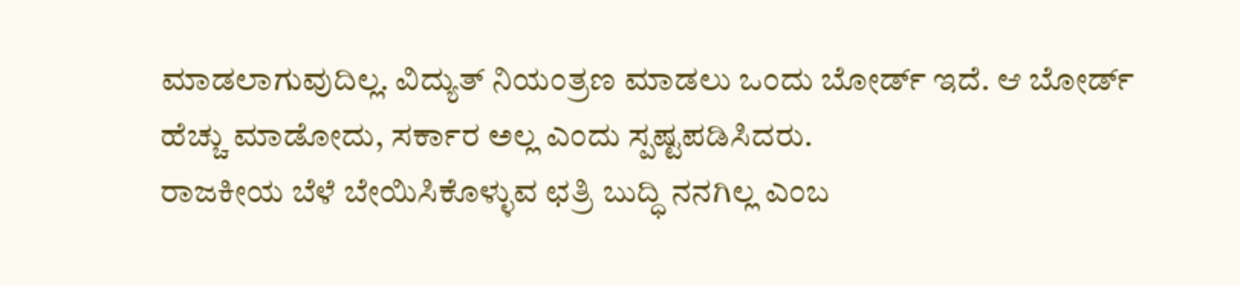ಮಾಡಲಾಗುವುದಿಲ್ಲ. ವಿದ್ಯುತ್ ನಿಯಂತ್ರಣ ಮಾಡಲು ಒಂದು ಬೋರ್ಡ್ ಇದೆ. ಆ ಬೋರ್ಡ್ ಹೆಚ್ಚು ಮಾಡೋದು, ಸರ್ಕಾರ ಅಲ್ಲ ಎಂದು ಸ್ಪಷ್ಟಪಡಿಸಿದರು.
ರಾಜಕೀಯ ಬೆಳೆ ಬೇಯಿಸಿಕೊಳ್ಳುವ ಛತ್ರಿ ಬುದ್ಧಿ ನನಗಿಲ್ಲ ಎಂಬ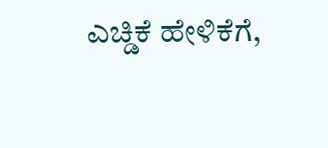ಎಚ್ಡಿಕೆ ಹೇಳಿಕೆಗೆ,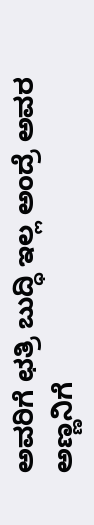ಅವರಿಗೆ ಛತ್ರಿ ಬುದ್ಧಿ ಇಲ್ಲ ಅಂದ್ರೆ ಅವರ ಅಣ್ಣನಿಗೆ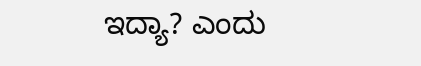ಇದ್ಯಾ? ಎಂದು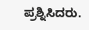ಪ್ರಶ್ನಿಸಿದರು.